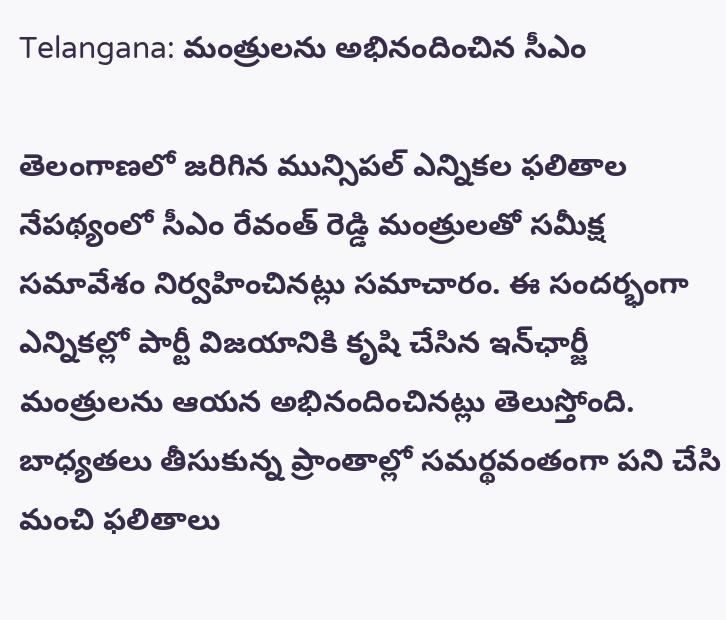Telangana: మంత్రులను అభినందించిన సీఎం

తెలంగాణలో జరిగిన మున్సిపల్ ఎన్నికల ఫలితాల నేపథ్యంలో సీఎం రేవంత్ రెడ్డి మంత్రులతో సమీక్ష సమావేశం నిర్వహించినట్లు సమాచారం. ఈ సందర్భంగా ఎన్నికల్లో పార్టీ విజయానికి కృషి చేసిన ఇన్‌ఛార్జీ మంత్రులను ఆయన అభినందించినట్లు తెలుస్తోంది. బాధ్యతలు తీసుకున్న ప్రాంతాల్లో సమర్థవంతంగా పని చేసి మంచి ఫలితాలు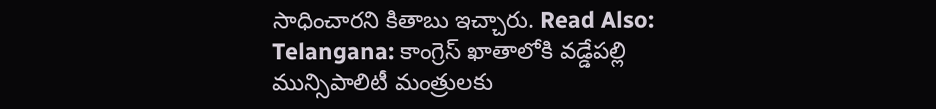సాధించారని కితాబు ఇచ్చారు. Read Also: Telangana: కాంగ్రెస్ ఖాతాలోకి వడ్డేపల్లి మున్సిపాలిటీ మంత్రులకు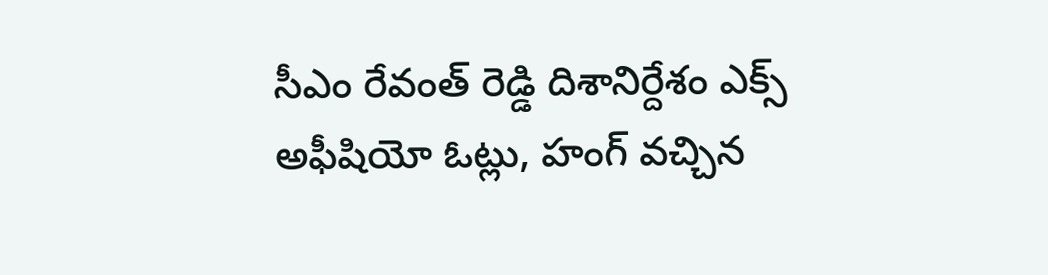సీఎం రేవంత్ రెడ్డి దిశానిర్దేశం ఎక్స్ అఫీషియో ఓట్లు, హంగ్ వచ్చిన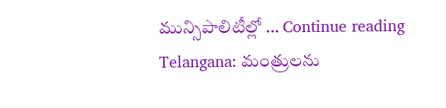మున్సిపాలిటీల్లో … Continue reading Telangana: మంత్రులను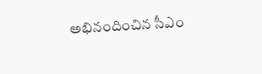అభినందించిన సీఎం